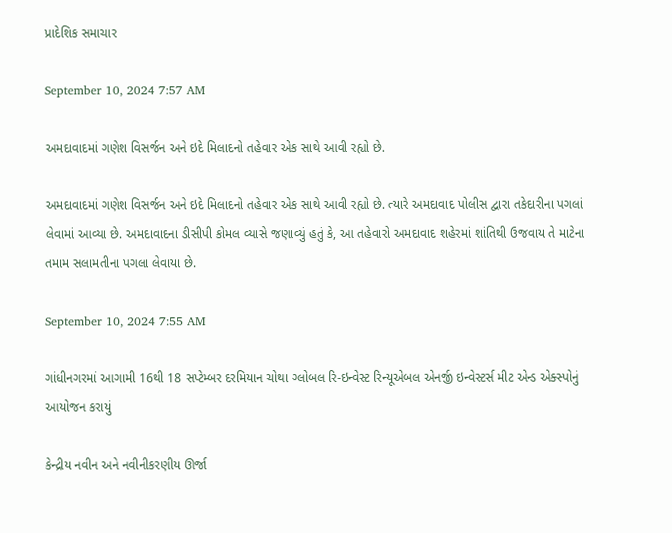પ્રાદેશિક સમાચાર

September 10, 2024 7:57 AM

અમદાવાદમાં ગણેશ વિસર્જન અને ઇદે મિલાદનો તહેવાર એક સાથે આવી રહ્યો છે.

અમદાવાદમાં ગણેશ વિસર્જન અને ઇદે મિલાદનો તહેવાર એક સાથે આવી રહ્યો છે. ત્યારે અમદાવાદ પોલીસ દ્વારા તકેદારીના પગલાં લેવામાં આવ્યા છે. અમદાવાદના ડીસીપી કોમલ વ્યાસે જણાવ્યું હતું કે, આ તહેવારો અમદાવાદ શહેરમાં શાંતિથી ઉજવાય તે માટેના તમામ સલામતીના પગલા લેવાયા છે.

September 10, 2024 7:55 AM

ગાંધીનગરમાં આગામી 16થી 18 સપ્ટેમ્બર દરમિયાન ચોથા ગ્લોબલ રિ-ઇન્વેસ્ટ રિન્યૂએબલ એનર્જી ઇન્વેસ્ટર્સ મીટ એન્ડ એક્સ્પોનું આયોજન કરાયું

કેન્દ્રીય નવીન અને નવીનીકરણીય ઊર્જા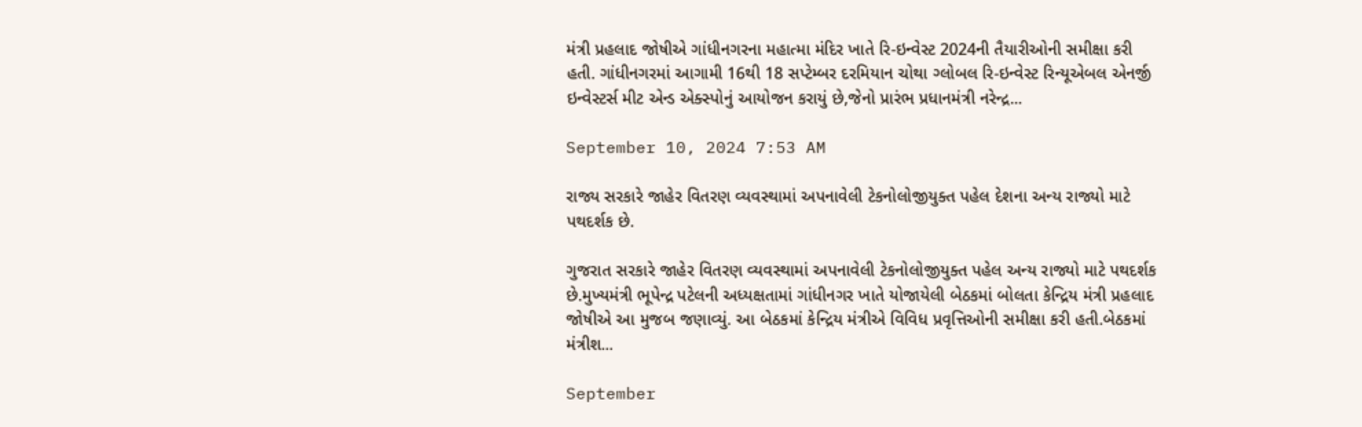મંત્રી પ્રહલાદ જોષીએ ગાંધીનગરના મહાત્મા મંદિર ખાતે રિ-ઇન્વેસ્ટ 2024ની તૈયારીઓની સમીક્ષા કરી હતી. ગાંધીનગરમાં આગામી 16થી 18 સપ્ટેમ્બર દરમિયાન ચોથા ગ્લોબલ રિ-ઇન્વેસ્ટ રિન્યૂએબલ એનર્જી ઇન્વેસ્ટર્સ મીટ એન્ડ એક્સ્પોનું આયોજન કરાયું છે,જેનો પ્રારંભ પ્રધાનમંત્રી નરેન્દ્ર...

September 10, 2024 7:53 AM

રાજ્ય સરકારે જાહેર વિતરણ વ્યવસ્થામાં અપનાવેલી ટેકનોલોજીયુક્ત પહેલ દેશના અન્ય રાજ્યો માટે પથદર્શક છે.

ગુજરાત સરકારે જાહેર વિતરણ વ્યવસ્થામાં અપનાવેલી ટેકનોલોજીયુક્ત પહેલ અન્ય રાજ્યો માટે પથદર્શક છે.મુખ્યમંત્રી ભૂપેન્દ્ર પટેલની અધ્યક્ષતામાં ગાંધીનગર ખાતે યોજાયેલી બેઠકમાં બોલતા કેન્દ્રિય મંત્રી પ્રહલાદ જોષીએ આ મુજબ જણાવ્યું. આ બેઠકમાં કેન્દ્રિય મંત્રીએ વિવિધ પ્રવૃત્તિઓની સમીક્ષા કરી હતી.બેઠકમાં મંત્રીશ...

September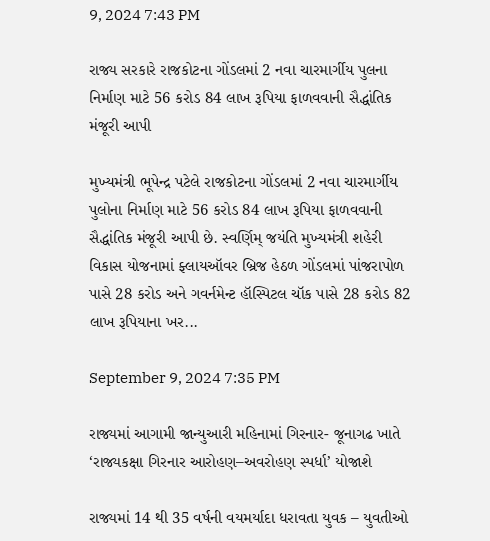9, 2024 7:43 PM

રાજ્ય સરકારે રાજકોટના ગોંડલમાં 2 નવા ચારમાર્ગીય પુલના નિર્માણ માટે 56 કરોડ 84 લાખ રૂપિયા ફાળવવાની સૈદ્ધાંતિક મંજૂરી આપી

મુખ્યમંત્રી ભૂપેન્દ્ર પટેલે રાજકોટના ગોંડલમાં 2 નવા ચારમાર્ગીય પુલોના નિર્માણ માટે 56 કરોડ 84 લાખ રૂપિયા ફાળવવાની સૈદ્ધાંતિક મંજૂરી આપી છે. સ્વર્ણિમ્ જયંતિ મુખ્યમંત્રી શહેરી વિકાસ યોજનામાં ફ્લાયઑવર બ્રિજ હેઠળ ગોંડલમાં પાંજરાપોળ પાસે 28 કરોડ અને ગવર્નમેન્ટ હૉસ્પિટલ ચૉક પાસે 28 કરોડ 82 લાખ રૂપિયાના ખર...

September 9, 2024 7:35 PM

રાજ્યમાં આગામી જાન્યુઆરી મહિનામાં ગિરનાર- જૂનાગઢ ખાતે ‘રાજ્યકક્ષા ગિરનાર આરોહણ–અવરોહણ સ્પર્ધા’ યોજાશે

રાજ્યમાં 14 થી 35 વર્ષની વયમર્યાદા ધરાવતા યુવક – યુવતીઓ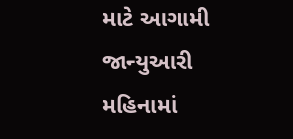માટે આગામી જાન્યુઆરી મહિનામાં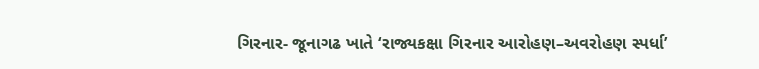ગિરનાર- જૂનાગઢ ખાતે ‘રાજ્યકક્ષા ગિરનાર આરોહણ–અવરોહણ સ્પર્ધા’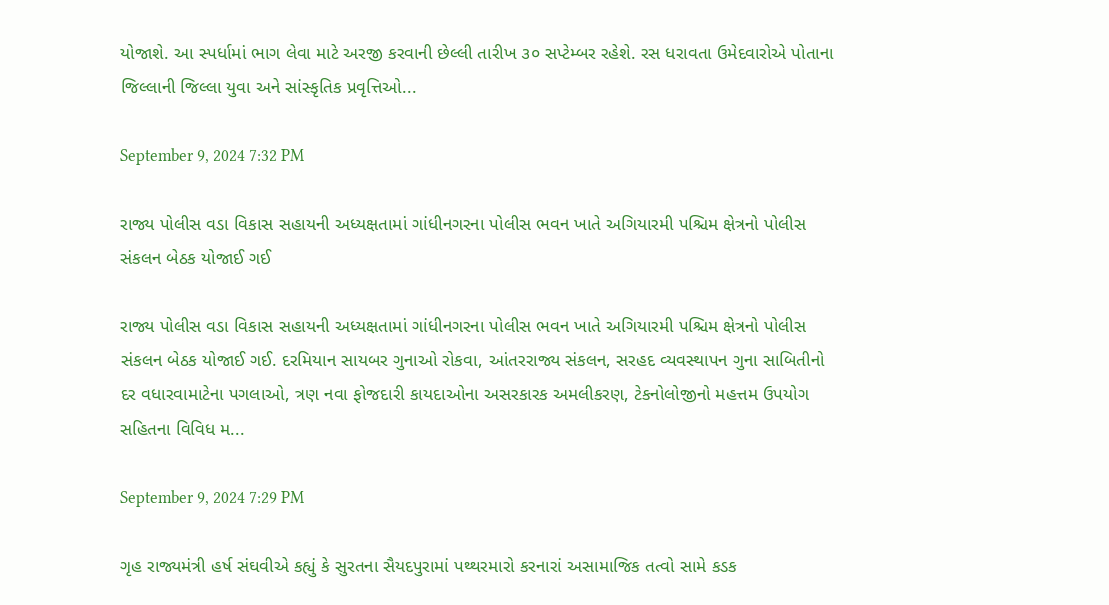યોજાશે. આ સ્પર્ધામાં ભાગ લેવા માટે અરજી કરવાની છેલ્લી તારીખ ૩૦ સપ્ટેમ્બર રહેશે. રસ ધરાવતા ઉમેદવારોએ પોતાના જિલ્લાની જિલ્લા યુવા અને સાંસ્કૃતિક પ્રવૃત્તિઓ...

September 9, 2024 7:32 PM

રાજ્ય પોલીસ વડા વિકાસ સહાયની અધ્યક્ષતામાં ગાંધીનગરના પોલીસ ભવન ખાતે અગિયારમી પશ્ચિમ ક્ષેત્રનો પોલીસ સંકલન બેઠક યોજાઈ ગઈ

રાજ્ય પોલીસ વડા વિકાસ સહાયની અધ્યક્ષતામાં ગાંધીનગરના પોલીસ ભવન ખાતે અગિયારમી પશ્ચિમ ક્ષેત્રનો પોલીસ સંકલન બેઠક યોજાઈ ગઈ. દરમિયાન સાયબર ગુનાઓ રોકવા, આંતરરાજ્ય સંકલન, સરહદ વ્યવસ્થાપન ગુના સાબિતીનો દર વધારવામાટેના પગલાઓ, ત્રણ નવા ફોજદારી કાયદાઓના અસરકારક અમલીકરણ, ટેકનોલોજીનો મહત્તમ ઉપયોગ સહિતના વિવિધ મ...

September 9, 2024 7:29 PM

ગૃહ રાજ્યમંત્રી હર્ષ સંઘવીએ કહ્યું કે સુરતના સૈયદપુરામાં પથ્થરમારો કરનારાં અસામાજિક તત્વો સામે કડક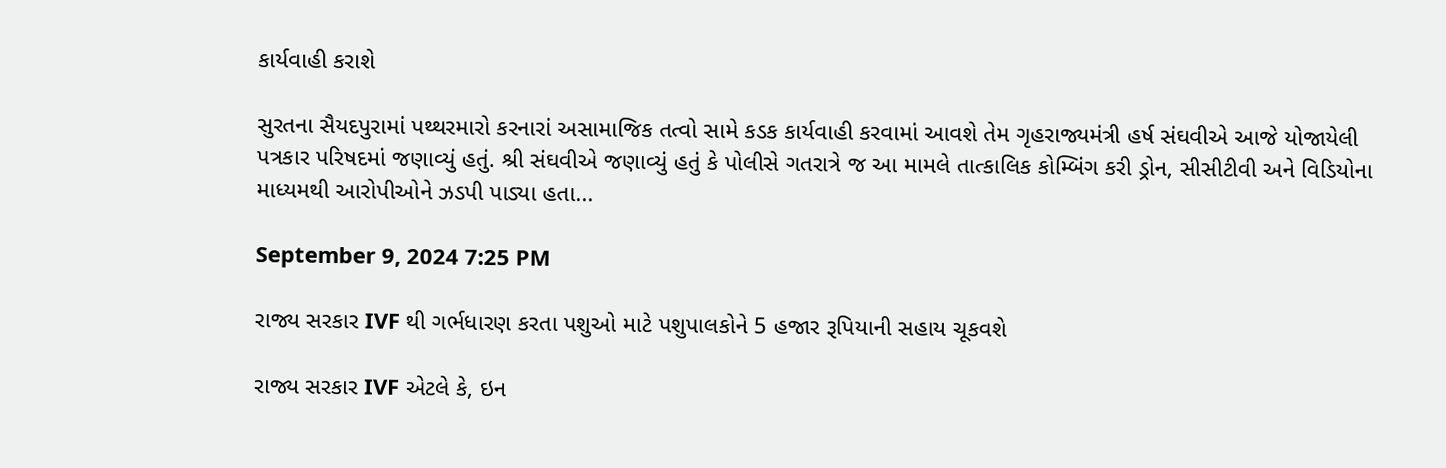કાર્યવાહી કરાશે

સુરતના સૈયદપુરામાં પથ્થરમારો કરનારાં અસામાજિક તત્વો સામે કડક કાર્યવાહી કરવામાં આવશે તેમ ગૃહરાજ્યમંત્રી હર્ષ સંઘવીએ આજે યોજાયેલી પત્રકાર પરિષદમાં જણાવ્યું હતું. શ્રી સંઘવીએ જણાવ્યું હતું કે પોલીસે ગતરાત્રે જ આ મામલે તાત્કાલિક કોમ્બિંગ કરી ડ્રોન, સીસીટીવી અને વિડિયોના માધ્યમથી આરોપીઓને ઝડપી પાડ્યા હતા...

September 9, 2024 7:25 PM

રાજ્ય સરકાર IVF થી ગર્ભધારણ કરતા પશુઓ માટે પશુપાલકોને 5 હજાર રૂપિયાની સહાય ચૂકવશે

રાજ્ય સરકાર IVF એટલે કે, ઇન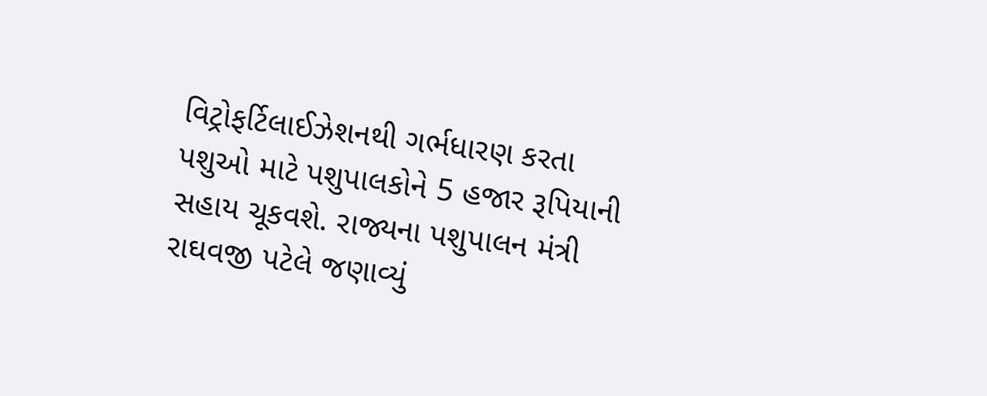વિટ્રોફર્ટિલાઈઝેશનથી ગર્ભધારણ કરતા પશુઓ માટે પશુપાલકોને 5 હજાર રૂપિયાની સહાય ચૂકવશે. રાજ્યના પશુપાલન મંત્રી રાઘવજી પટેલે જણાવ્યું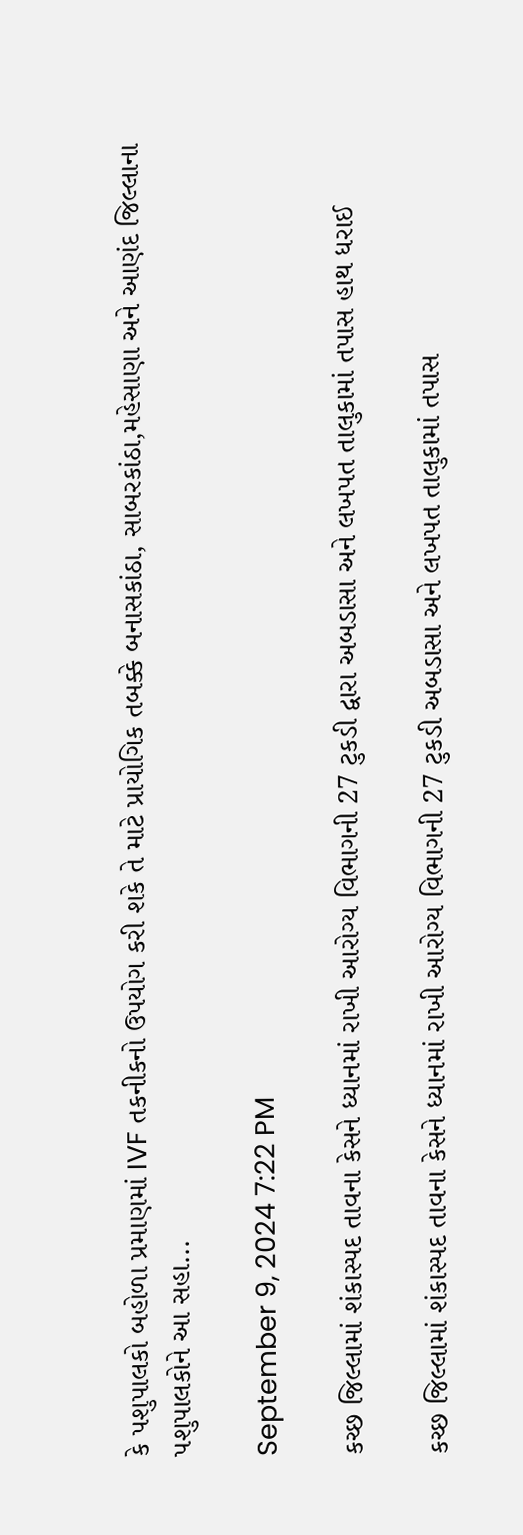કે પશુપાલકો બહોળા પ્રમાણમાં IVF તકનીકનો ઉપયોગ કરી શકે તે માટે પ્રાયોગિક તબક્કે બનાસકાંઠા, સાબરકાંઠા,મહેસાણા અને આણંદ જિલ્લાના પશુપાલકોને આ સહા...

September 9, 2024 7:22 PM

કચ્છ જિલ્લામાં શંકાસ્પદ તાવના કેસને ધ્યાનમાં રાખી આરોગ્ય વિભાગની 27 ટુકડી દ્વારા અબડાસા અને લખપત તાલુકામાં તપાસ હાથ ધરાઈ

કચ્છ જિલ્લામાં શંકાસ્પદ તાવના કેસને ધ્યાનમાં રાખી આરોગ્ય વિભાગની 27 ટુકડી અબડાસા અને લખપત તાલુકામાં તપાસ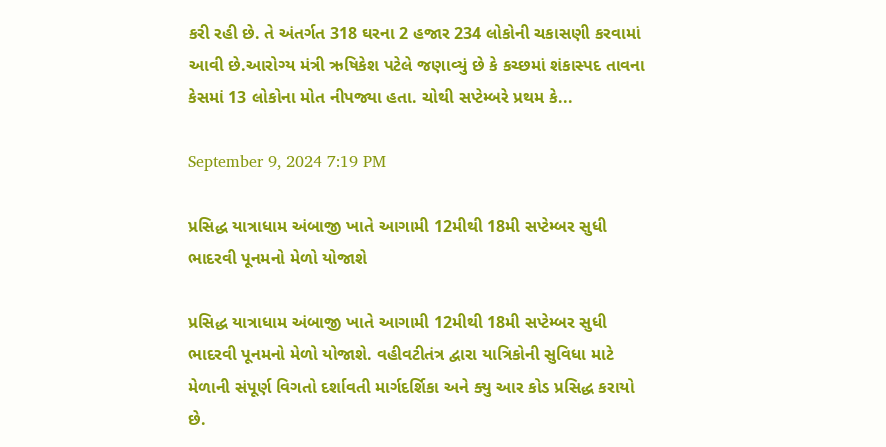કરી રહી છે. તે અંતર્ગત 318 ઘરના 2 હજાર 234 લોકોની ચકાસણી કરવામાં આવી છે.આરોગ્ય મંત્રી ઋષિકેશ પટેલે જણાવ્યું છે કે કચ્છમાં શંકાસ્પદ તાવના કેસમાં 13 લોકોના મોત નીપજ્યા હતા. ચોથી સપ્ટેમ્બરે પ્રથમ કે...

September 9, 2024 7:19 PM

પ્રસિદ્ધ યાત્રાધામ અંબાજી ખાતે આગામી 12મીથી 18મી સપ્ટેમ્બર સુધી ભાદરવી પૂનમનો મેળો યોજાશે

પ્રસિદ્ધ યાત્રાધામ અંબાજી ખાતે આગામી 12મીથી 18મી સપ્ટેમ્બર સુધી ભાદરવી પૂનમનો મેળો યોજાશે. વહીવટીતંત્ર દ્વારા યાત્રિકોની સુવિધા માટે મેળાની સંપૂર્ણ વિગતો દર્શાવતી માર્ગદર્શિકા અને ક્યુ આર કોડ પ્રસિદ્ધ કરાયો છે.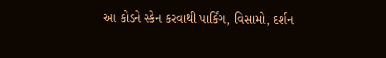આ કોડને સ્કેન કરવાથી પાર્કિંગ, વિસામો, દર્શન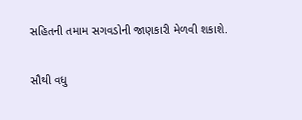સહિતની તમામ સગવડોની જાણકારી મેળવી શકાશે.

સૌથી વધુ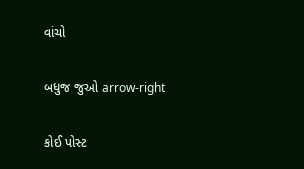વાંચો

બધુજ જુઓ arrow-right

કોઈ પોસ્ટ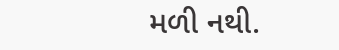મળી નથી.